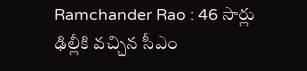Ramchander Rao : 46 సార్లు ఢిల్లీకి వచ్చిన సీఎం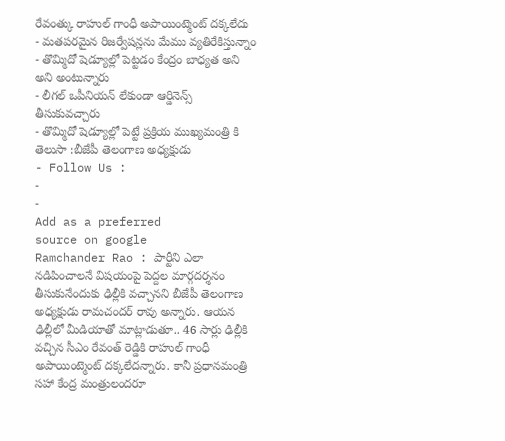రేవంత్కు రాహుల్ గాంధీ అపాయింట్మెంట్ దక్కలేదు
- మతపరమైన రిజర్వేషన్లను మేము వ్యతిరేకిస్తున్నాం
- తొమ్మిదో షెడ్యూల్లో పెట్టడం కేంద్రం బాధ్యత అని అని అంటున్నారు
- లీగల్ ఒపీనియన్ లేకుండా ఆర్డినెన్స్ తీసుకువచ్చారు
- తొమ్మిదో షెడ్యూల్లో పెట్టే ప్రక్రియ ముఖ్యమంత్రి కి తెలుసా :బీజేపీ తెలంగాణ అధ్యక్షుడు
- Follow Us :
-
-
Add as a preferred
source on google
Ramchander Rao : పార్టీని ఎలా నడిపించాలనే విషయంపై పెద్దల మార్గదర్శనం తీసుకునేందుకు ఢిల్లీకి వచ్చానని బీజేపీ తెలంగాణ అధ్యక్షుడు రామచందర్ రావు అన్నారు. ఆయన ఢిల్లీలో మీడియాతో మాట్లాడుతూ.. 46 సార్లు ఢిల్లీకి వచ్చిన సీఎం రేవంత్ రెడ్డికి రాహుల్ గాంధీ అపాయింట్మెంట్ దక్కలేదన్నారు. కానీ ప్రధానమంత్రి సహా కేంద్ర మంత్రులందరూ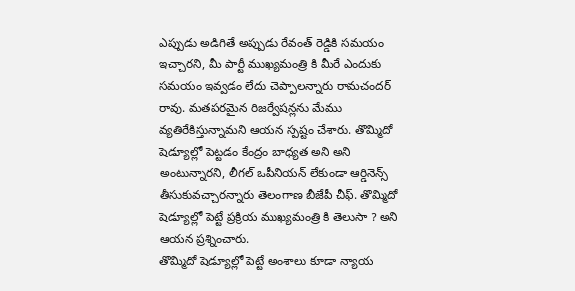ఎప్పుడు అడిగితే అప్పుడు రేవంత్ రెడ్డికి సమయం ఇచ్చారని, మీ పార్టీ ముఖ్యమంత్రి కి మీరే ఎందుకు సమయం ఇవ్వడం లేదు చెప్పాలన్నారు రామచందర్ రావు. మతపరమైన రిజర్వేషన్లను మేము వ్యతిరేకిస్తున్నామని ఆయన స్పష్టం చేశారు. తొమ్మిదో షెడ్యూల్లో పెట్టడం కేంద్రం బాధ్యత అని అని అంటున్నారని, లీగల్ ఒపీనియన్ లేకుండా ఆర్డినెన్స్ తీసుకువచ్చారన్నారు తెలంగాణ బీజేపీ చీఫ్. తొమ్మిదో షెడ్యూల్లో పెట్టే ప్రక్రియ ముఖ్యమంత్రి కి తెలుసా ? అని ఆయన ప్రశ్నించారు.
తొమ్మిదో షెడ్యూల్లో పెట్టే అంశాలు కూడా న్యాయ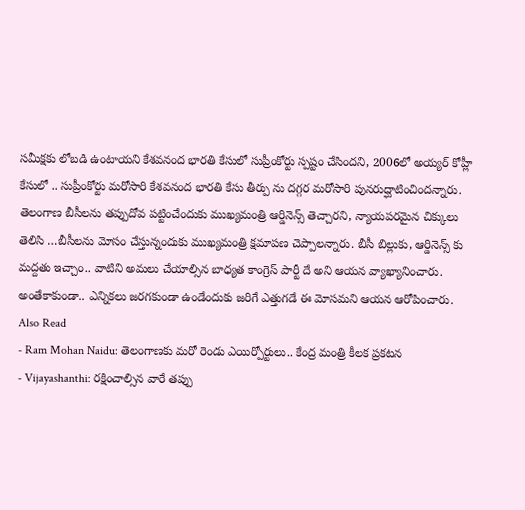సమీక్షకు లోబడి ఉంటాయని కేశవనంద భారతి కేసులో సుప్రీంకోర్టు స్పష్టం చేసిందని, 2006లో అయ్యర్ కోహ్లీ కేసులో .. సుప్రీంకోర్టు మరోసారి కేశవనంద భారతి కేసు తీర్పు ను దగ్గర మరోసారి పునరుద్ఘాటించిందన్నారు. తెలంగాణ బీసీలను తప్పుదోవ పట్టించేందుకు ముఖ్యమంత్రి ఆర్డినెన్స్ తెచ్చారని, న్యాయపరమైన చిక్కులు తెలిసి …బీసీలను మోసం చేస్తున్నందుకు ముఖ్యమంత్రి క్షమాపణ చెప్పాలన్నారు. బీసీ బిల్లుకు, ఆర్డినెన్స్ కు మద్దతు ఇచ్చాం.. వాటిని అమలు చేయాల్సిన బాధ్యత కాంగ్రెస్ పార్టీ దే అని ఆయన వ్యాఖ్యానించారు. అంతేకాకుండా.. ఎన్నికలు జరగకుండా ఉండేందుకు జరిగే ఎత్తుగడే ఈ మోసమని ఆయన ఆరోపించారు.
Also Read
- Ram Mohan Naidu: తెలంగాణకు మరో రెండు ఎయిర్పోర్టులు.. కేంద్ర మంత్రి కీలక ప్రకటన
- Vijayashanthi: రక్షించాల్సిన వారే తప్పు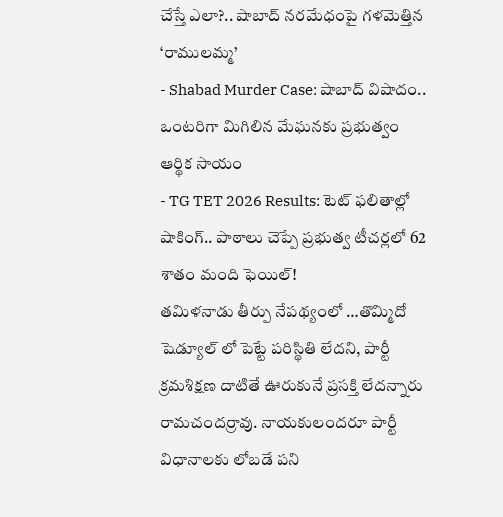చేస్తే ఎలా?.. షాబాద్ నరమేధంపై గళమెత్తిన ‘రాములమ్మ’
- Shabad Murder Case: షాబాద్ విషాదం.. ఒంటరిగా మిగిలిన మేఘనకు ప్రభుత్వం ఆర్థిక సాయం
- TG TET 2026 Results: టెట్ ఫలితాల్లో షాకింగ్.. పాఠాలు చెప్పే ప్రభుత్వ టీచర్లలో 62 శాతం మంది ఫెయిల్!
తమిళనాడు తీర్పు నేపథ్యంలో …తొమ్మిదో షెడ్యూల్ లో పెట్టే పరిస్థితి లేదని, పార్టీ క్రమశిక్షణ దాటితే ఊరుకునే ప్రసక్తి లేదన్నారు రామచందర్రావు. నాయకులందరూ పార్టీ విధానాలకు లోబడే పని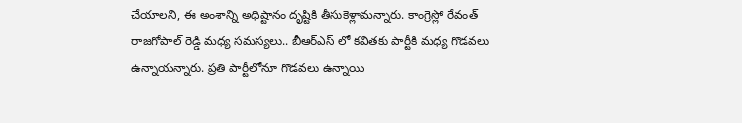చేయాలని, ఈ అంశాన్ని అధిష్టానం దృష్టికి తీసుకెళ్లామన్నారు. కాంగ్రెస్లో రేవంత్ రాజగోపాల్ రెడ్డి మధ్య సమస్యలు.. బీఆర్ఎస్ లో కవితకు పార్టీకి మధ్య గొడవలు ఉన్నాయన్నారు. ప్రతి పార్టీలోనూ గొడవలు ఉన్నాయి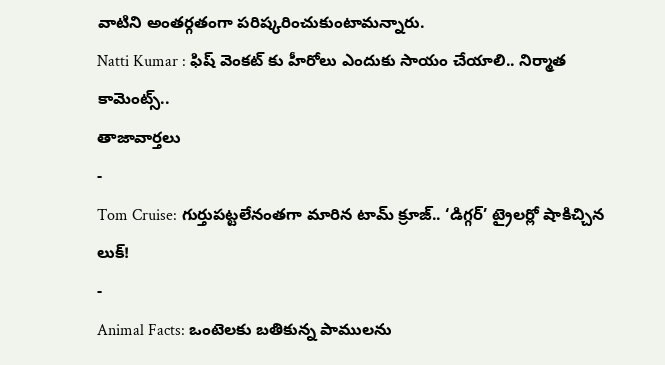వాటిని అంతర్గతంగా పరిష్కరించుకుంటామన్నారు.
Natti Kumar : ఫిష్ వెంకట్ కు హీరోలు ఎందుకు సాయం చేయాలి.. నిర్మాత కామెంట్స్..
తాజావార్తలు
-
Tom Cruise: గుర్తుపట్టలేనంతగా మారిన టామ్ క్రూజ్.. ‘డిగ్గర్’ ట్రైలర్లో షాకిచ్చిన లుక్!
-
Animal Facts: ఒంటెలకు బతికున్న పాములను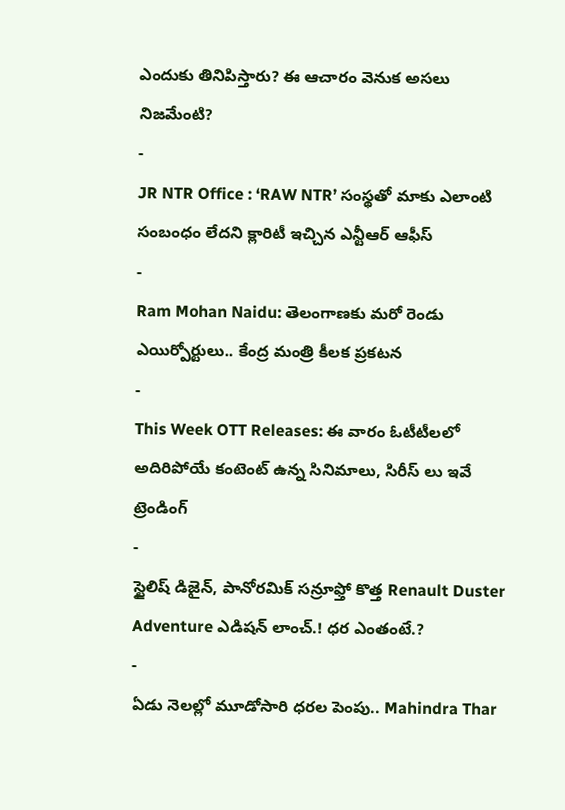ఎందుకు తినిపిస్తారు? ఈ ఆచారం వెనుక అసలు నిజమేంటి?
-
JR NTR Office : ‘RAW NTR’ సంస్థతో మాకు ఎలాంటి సంబంధం లేదని క్లారిటీ ఇచ్చిన ఎన్టీఆర్ ఆఫీస్
-
Ram Mohan Naidu: తెలంగాణకు మరో రెండు ఎయిర్పోర్టులు.. కేంద్ర మంత్రి కీలక ప్రకటన
-
This Week OTT Releases: ఈ వారం ఓటీటీలలో అదిరిపోయే కంటెంట్ ఉన్న సినిమాలు, సిరీస్ లు ఇవే
ట్రెండింగ్
-
స్టైలిష్ డిజైన్, పానోరమిక్ సన్రూఫ్తో కొత్త Renault Duster Adventure ఎడిషన్ లాంచ్.! ధర ఎంతంటే.?
-
ఏడు నెలల్లో మూడోసారి ధరల పెంపు.. Mahindra Thar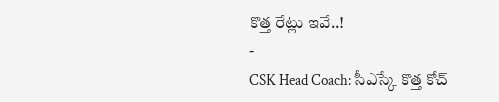కొత్త రేట్లు ఇవే..!
-
CSK Head Coach: సీఎస్కే కొత్త కోచ్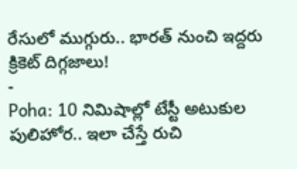రేసులో ముగ్గురు.. భారత్ నుంచి ఇద్దరు క్రికెట్ దిగ్గజాలు!
-
Poha: 10 నిమిషాల్లో టేస్టీ అటుకుల పులిహోర.. ఇలా చేస్తే రుచి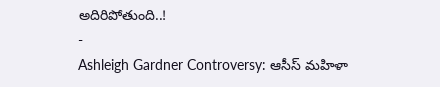అదిరిపోతుంది..!
-
Ashleigh Gardner Controversy: ఆసీస్ మహిళా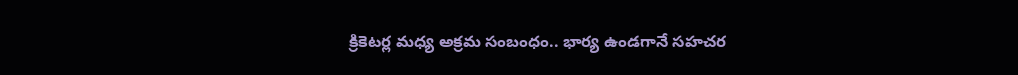క్రికెటర్ల మధ్య అక్రమ సంబంధం.. భార్య ఉండగానే సహచర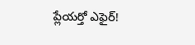ప్లేయర్తో ఎఫైర్!